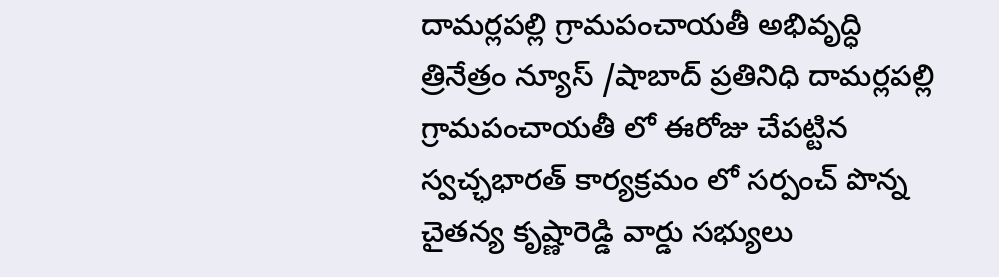దామర్లపల్లి గ్రామపంచాయతీ అభివృద్ధి
త్రినేత్రం న్యూస్ /షాబాద్ ప్రతినిధి దామర్లపల్లి గ్రామపంచాయతీ లో ఈరోజు చేపట్టిన స్వచ్ఛభారత్ కార్యక్రమం లో సర్పంచ్ పొన్న చైతన్య కృష్ణారెడ్డి వార్డు సభ్యులు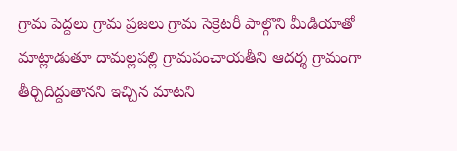గ్రామ పెద్దలు గ్రామ ప్రజలు గ్రామ సెక్రెటరీ పాల్గొని మీడియాతో మాట్లాడుతూ దామల్లపల్లి గ్రామపంచాయతీని ఆదర్శ గ్రామంగా తీర్చిదిద్దుతానని ఇచ్చిన మాటని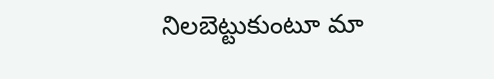నిలబెట్టుకుంటూ మా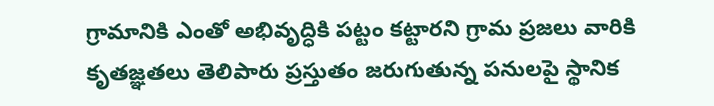గ్రామానికి ఎంతో అభివృద్ధికి పట్టం కట్టారని గ్రామ ప్రజలు వారికి కృతజ్ఞతలు తెలిపారు ప్రస్తుతం జరుగుతున్న పనులపై స్థానిక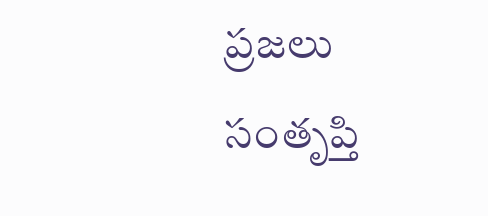ప్రజలు సంతృప్తి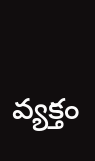వ్యక్తం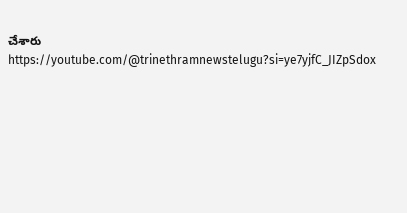చేశారు
https://youtube.com/@trinethramnewstelugu?si=ye7yjfC_JIZpSdox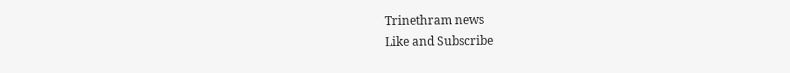Trinethram news
Like and Subscribe